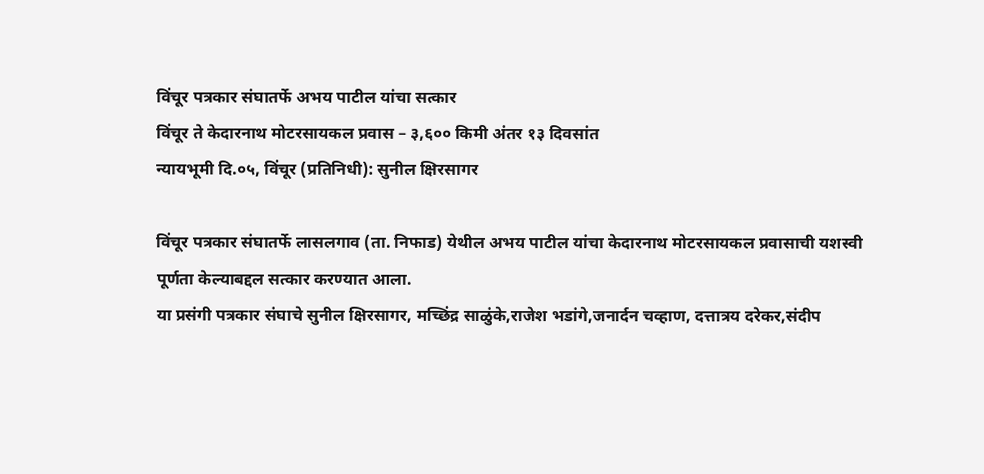विंचूर पत्रकार संघातर्फे अभय पाटील यांचा सत्कार
विंचूर ते केदारनाथ मोटरसायकल प्रवास – ३,६०० किमी अंतर १३ दिवसांत
न्यायभूमी दि.०५, विंचूर (प्रतिनिधी): सुनील क्षिरसागर

विंचूर पत्रकार संघातर्फे लासलगाव (ता. निफाड) येथील अभय पाटील यांचा केदारनाथ मोटरसायकल प्रवासाची यशस्वी पूर्णता केल्याबद्दल सत्कार करण्यात आला.
या प्रसंगी पत्रकार संघाचे सुनील क्षिरसागर, मच्छिंद्र साळुंके,राजेश भडांगे,जनार्दन चव्हाण, दत्तात्रय दरेकर,संदीप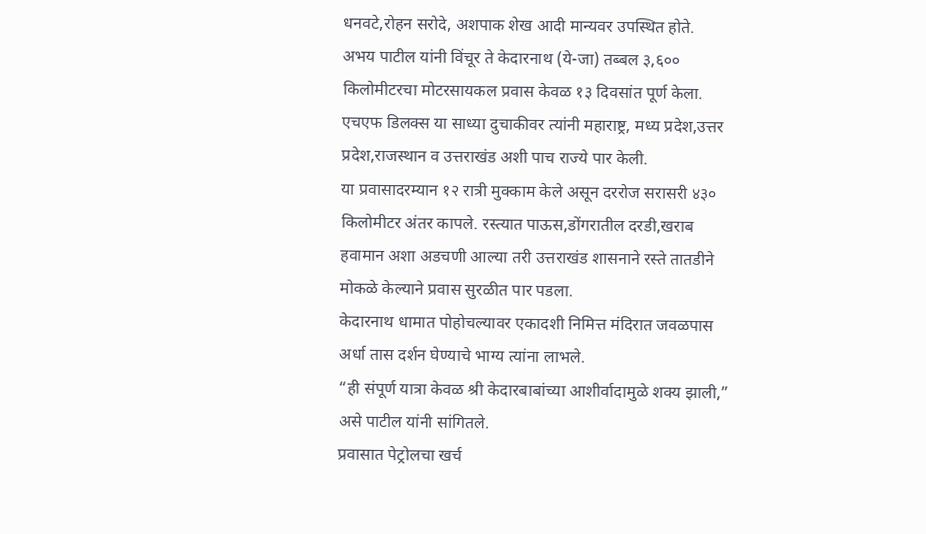धनवटे,रोहन सरोदे, अशपाक शेख आदी मान्यवर उपस्थित होते.
अभय पाटील यांनी विंचूर ते केदारनाथ (ये-जा) तब्बल ३,६०० किलोमीटरचा मोटरसायकल प्रवास केवळ १३ दिवसांत पूर्ण केला.
एचएफ डिलक्स या साध्या दुचाकीवर त्यांनी महाराष्ट्र, मध्य प्रदेश,उत्तर प्रदेश,राजस्थान व उत्तराखंड अशी पाच राज्ये पार केली.
या प्रवासादरम्यान १२ रात्री मुक्काम केले असून दररोज सरासरी ४३० किलोमीटर अंतर कापले. रस्त्यात पाऊस,डोंगरातील दरडी,खराब हवामान अशा अडचणी आल्या तरी उत्तराखंड शासनाने रस्ते तातडीने मोकळे केल्याने प्रवास सुरळीत पार पडला.
केदारनाथ धामात पोहोचल्यावर एकादशी निमित्त मंदिरात जवळपास अर्धा तास दर्शन घेण्याचे भाग्य त्यांना लाभले.
“ही संपूर्ण यात्रा केवळ श्री केदारबाबांच्या आशीर्वादामुळे शक्य झाली,” असे पाटील यांनी सांगितले.
प्रवासात पेट्रोलचा खर्च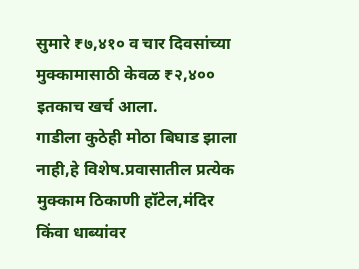सुमारे ₹७,४१० व चार दिवसांच्या मुक्कामासाठी केवळ ₹२,४०० इतकाच खर्च आला.
गाडीला कुठेही मोठा बिघाड झाला नाही,हे विशेष.प्रवासातील प्रत्येक मुक्काम ठिकाणी हॉटेल,मंदिर किंवा धाब्यांवर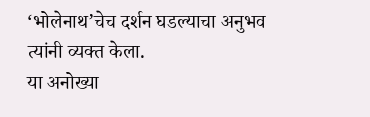‘भोलेनाथ’चेच दर्शन घडल्याचा अनुभव त्यांनी व्यक्त केला.
या अनोख्या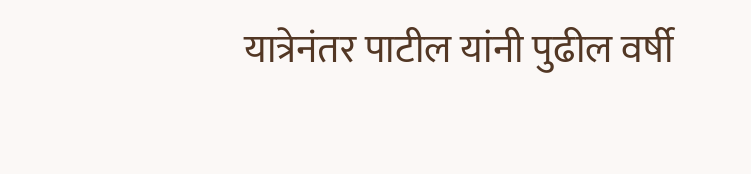यात्रेनंतर पाटील यांनी पुढील वर्षी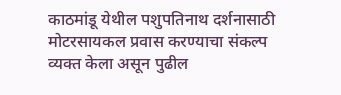काठमांडू येथील पशुपतिनाथ दर्शनासाठी मोटरसायकल प्रवास करण्याचा संकल्प व्यक्त केला असून पुढील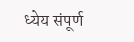ध्येय संपूर्ण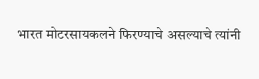भारत मोटरसायकलने फिरण्याचे असल्याचे त्यांनी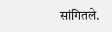सांगितले.